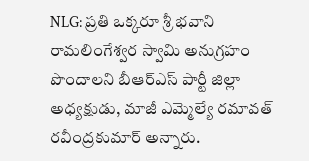NLG: ప్రతి ఒక్కరూ శ్రీ భవాని రామలింగేశ్వర స్వామి అనుగ్రహం పొందాలని బీఆర్ఎస్ పార్టీ జిల్లా అధ్యక్షుడు, మాజీ ఎమ్మెల్యే రమావత్ రవీంద్రకుమార్ అన్నారు.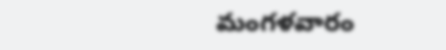మంగళవారం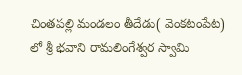చింతపల్లి మండలం తీదేడు( వెంకటంపేట) లో శ్రీ భవాని రామలింగేశ్వర స్వామి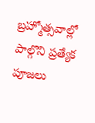బ్రహ్మోత్సవాల్లో పాల్గొని ప్రత్యేక పూజలు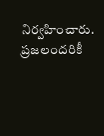నిర్వహించారు. ప్రజలందరికీ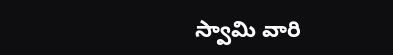స్వామి వారి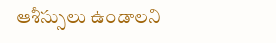ఆశీస్సులు ఉండాలని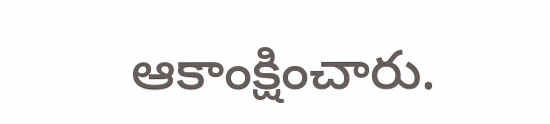ఆకాంక్షించారు.